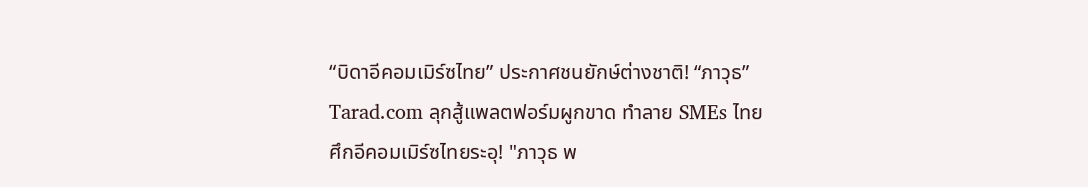“บิดาอีคอมเมิร์ซไทย” ประกาศชนยักษ์ต่างชาติ! “ภาวุธ” Tarad.com ลุกสู้แพลตฟอร์มผูกขาด ทำลาย SMEs ไทย
ศึกอีคอมเมิร์ซไทยระอุ! "ภาวุธ พ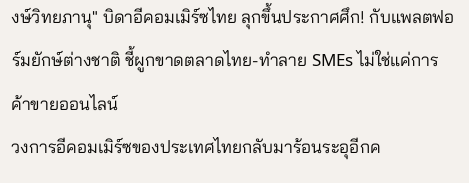งษ์วิทยภานุ" บิดาอีคอมเมิร์ซไทย ลุกขึ้นประกาศศึก! กับแพลตฟอร์มยักษ์ต่างชาติ ชี้ผูกขาดตลาดไทย-ทำลาย SMEs ไม่ใช่แค่การค้าขายออนไลน์
วงการอีคอมเมิร์ซของประเทศไทยกลับมาร้อนระอุอีกค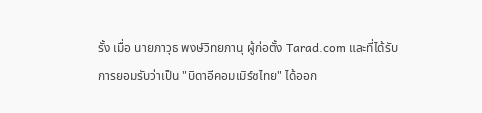รั้ง เมื่อ นายภาวุธ พงษ์วิทยภานุ ผู้ก่อตั้ง Tarad.com และที่ได้รับการยอมรับว่าเป็น "บิดาอีคอมเมิร์ซไทย" ได้ออก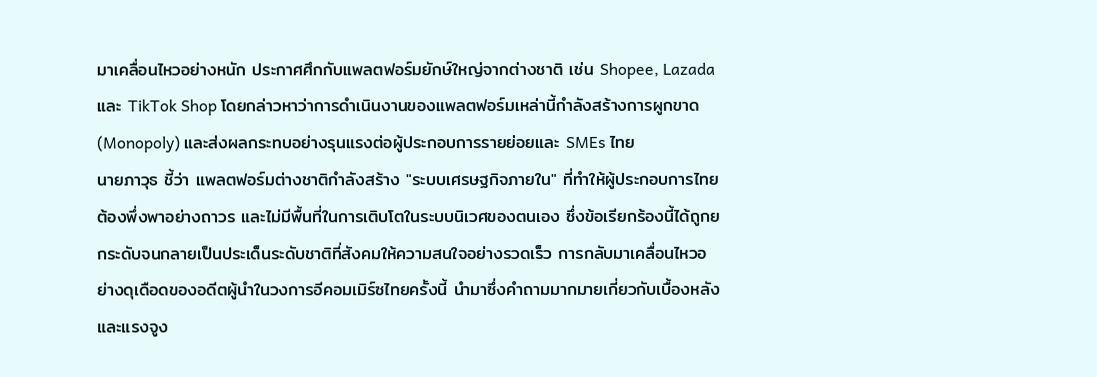มาเคลื่อนไหวอย่างหนัก ประกาศศึกกับแพลตฟอร์มยักษ์ใหญ่จากต่างชาติ เช่น Shopee, Lazada และ TikTok Shop โดยกล่าวหาว่าการดำเนินงานของแพลตฟอร์มเหล่านี้กำลังสร้างการผูกขาด (Monopoly) และส่งผลกระทบอย่างรุนแรงต่อผู้ประกอบการรายย่อยและ SMEs ไทย
นายภาวุธ ชี้ว่า แพลตฟอร์มต่างชาติกำลังสร้าง "ระบบเศรษฐกิจภายใน" ที่ทำให้ผู้ประกอบการไทยต้องพึ่งพาอย่างถาวร และไม่มีพื้นที่ในการเติบโตในระบบนิเวศของตนเอง ซึ่งข้อเรียกร้องนี้ได้ถูกยกระดับจนกลายเป็นประเด็นระดับชาติที่สังคมให้ความสนใจอย่างรวดเร็ว การกลับมาเคลื่อนไหวอย่างดุเดือดของอดีตผู้นำในวงการอีคอมเมิร์ซไทยครั้งนี้ นำมาซึ่งคำถามมากมายเกี่ยวกับเบื้องหลังและแรงจูง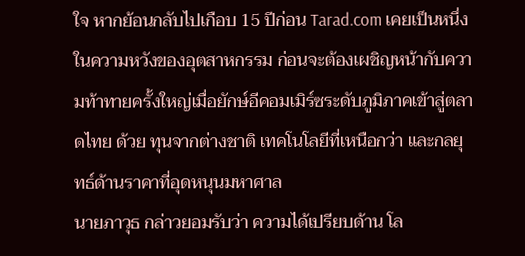ใจ หากย้อนกลับไปเกือบ 15 ปีก่อน Tarad.com เคยเป็นหนึ่งในความหวังของอุตสาหกรรม ก่อนจะต้องเผชิญหน้ากับความท้าทายครั้งใหญ่เมื่อยักษ์อีคอมเมิร์ซระดับภูมิภาคเข้าสู่ตลาดไทย ด้วย ทุนจากต่างชาติ เทคโนโลยีที่เหนือกว่า และกลยุทธ์ด้านราคาที่อุดหนุนมหาศาล
นายภาวุธ กล่าวยอมรับว่า ความได้เปรียบด้าน โล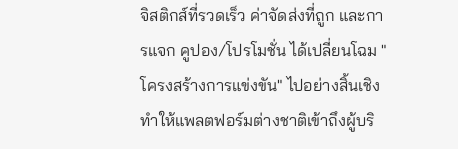จิสติกส์ที่รวดเร็ว ค่าจัดส่งที่ถูก และการแจก คูปอง/โปรโมชั่น ได้เปลี่ยนโฉม "โครงสร้างการแข่งขัน" ไปอย่างสิ้นเชิง ทำให้แพลตฟอร์มต่างชาติเข้าถึงผู้บริ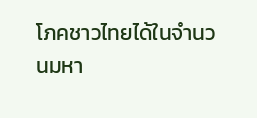โภคชาวไทยได้ในจำนวนมหา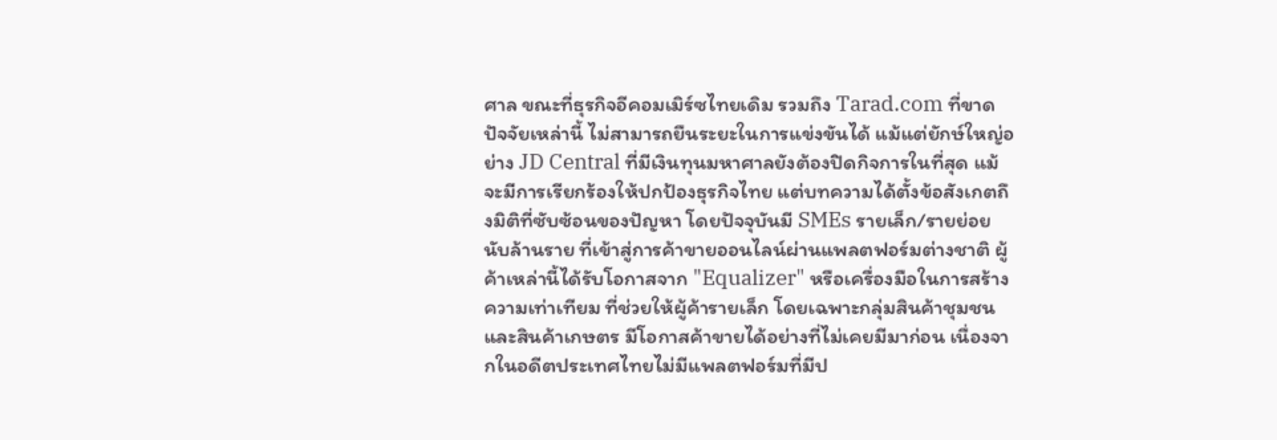ศาล ขณะที่ธุรกิจอีคอมเมิร์ซไทยเดิม รวมถึง Tarad.com ที่ขาดปัจจัยเหล่านี้ ไม่สามารถยืนระยะในการแข่งขันได้ แม้แต่ยักษ์ใหญ่อย่าง JD Central ที่มีเงินทุนมหาศาลยังต้องปิดกิจการในที่สุด แม้จะมีการเรียกร้องให้ปกป้องธุรกิจไทย แต่บทความได้ตั้งข้อสังเกตถึงมิติที่ซับซ้อนของปัญหา โดยปัจจุบันมี SMEs รายเล็ก/รายย่อยนับล้านราย ที่เข้าสู่การค้าขายออนไลน์ผ่านแพลตฟอร์มต่างชาติ ผู้ค้าเหล่านี้ได้รับโอกาสจาก "Equalizer" หรือเครื่องมือในการสร้างความเท่าเทียม ที่ช่วยให้ผู้ค้ารายเล็ก โดยเฉพาะกลุ่มสินค้าชุมชนและสินค้าเกษตร มีโอกาสค้าขายได้อย่างที่ไม่เคยมีมาก่อน เนื่องจากในอดีตประเทศไทยไม่มีแพลตฟอร์มที่มีป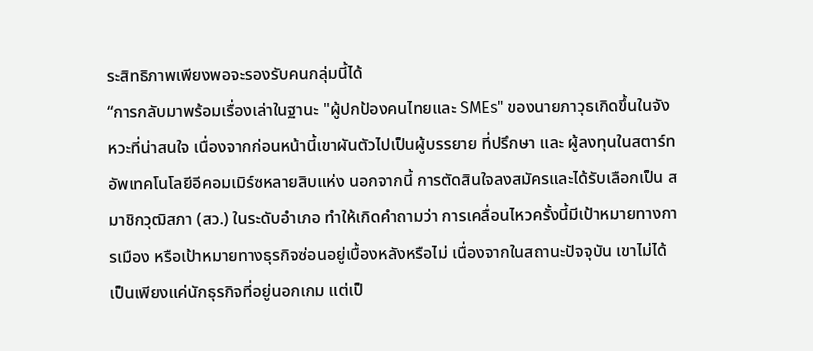ระสิทธิภาพเพียงพอจะรองรับคนกลุ่มนี้ได้
“การกลับมาพร้อมเรื่องเล่าในฐานะ "ผู้ปกป้องคนไทยและ SMEs" ของนายภาวุธเกิดขึ้นในจังหวะที่น่าสนใจ เนื่องจากก่อนหน้านี้เขาผันตัวไปเป็นผู้บรรยาย ที่ปรึกษา และ ผู้ลงทุนในสตาร์ทอัพเทคโนโลยีอีคอมเมิร์ซหลายสิบแห่ง นอกจากนี้ การตัดสินใจลงสมัครและได้รับเลือกเป็น สมาชิกวุฒิสภา (สว.) ในระดับอำเภอ ทำให้เกิดคำถามว่า การเคลื่อนไหวครั้งนี้มีเป้าหมายทางการเมือง หรือเป้าหมายทางธุรกิจซ่อนอยู่เบื้องหลังหรือไม่ เนื่องจากในสถานะปัจจุบัน เขาไม่ได้เป็นเพียงแค่นักธุรกิจที่อยู่นอกเกม แต่เป็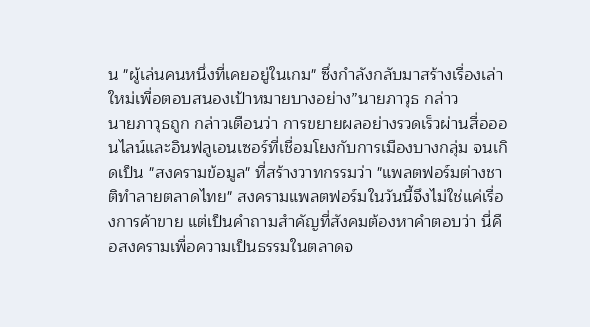น "ผู้เล่นคนหนึ่งที่เคยอยู่ในเกม" ซึ่งกำลังกลับมาสร้างเรื่องเล่าใหม่เพื่อตอบสนองเป้าหมายบางอย่าง”นายภาวุธ กล่าว
นายภาวุธถูก กล่าวเตือนว่า การขยายผลอย่างรวดเร็วผ่านสื่อออนไลน์และอินฟลูเอนเซอร์ที่เชื่อมโยงกับการเมืองบางกลุ่ม จนเกิดเป็น "สงครามข้อมูล" ที่สร้างวาทกรรมว่า "แพลตฟอร์มต่างชาติทำลายตลาดไทย" สงครามแพลตฟอร์มในวันนี้จึงไม่ใช่แค่เรื่องการค้าขาย แต่เป็นคำถามสำคัญที่สังคมต้องหาคำตอบว่า นี่คือสงครามเพื่อความเป็นธรรมในตลาดจ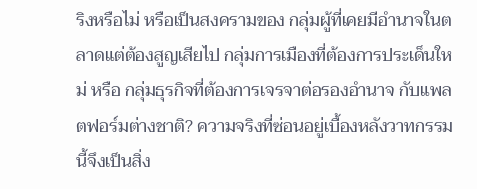ริงหรือไม่ หรือเป็นสงครามของ กลุ่มผู้ที่เคยมีอำนาจในตลาดแต่ต้องสูญเสียไป กลุ่มการเมืองที่ต้องการประเด็นใหม่ หรือ กลุ่มธุรกิจที่ต้องการเจรจาต่อรองอำนาจ กับแพลตฟอร์มต่างชาติ? ความจริงที่ซ่อนอยู่เบื้องหลังวาทกรรมนี้จึงเป็นสิ่ง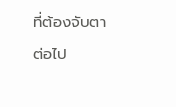ที่ต้องจับตาต่อไป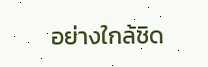อย่างใกล้ชิด